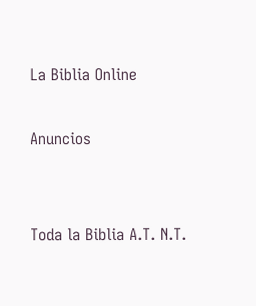La Biblia Online

Anuncios


Toda la Biblia A.T. N.T.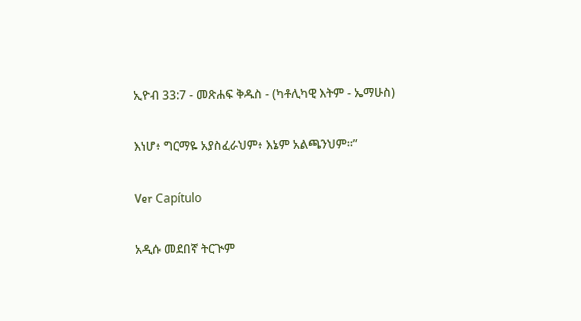ኢዮብ 33:7 - መጽሐፍ ቅዱስ - (ካቶሊካዊ እትም - ኤማሁስ)

እነሆ፥ ግርማዬ አያስፈራህም፥ እኔም አልጫንህም።”

Ver Capítulo

አዲሱ መደበኛ ትርጒም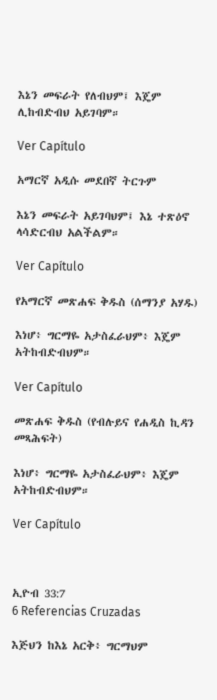እኔን መፍራት የለብህም፤ እጄም ሊከብድብህ አይገባም።

Ver Capítulo

አማርኛ አዲሱ መደበኛ ትርጉም

እኔን መፍራት አይገባህም፤ እኔ ተጽዕኖ ላሳድርብህ አልችልም።

Ver Capítulo

የአማርኛ መጽሐፍ ቅዱስ (ሰማንያ አሃዱ)

እነሆ፥ ግርማዬ አታስፈራህም፥ እጄም አትከብድብህም።

Ver Capítulo

መጽሐፍ ቅዱስ (የብሉይና የሐዲስ ኪዳን መጻሕፍት)

እነሆ፥ ግርማዬ አታስፈራህም፥ እጄም አትከብድብህም።

Ver Capítulo



ኢዮብ 33:7
6 Referencias Cruzadas

እጅህን ከእኔ አርቅ፥ ግርማህም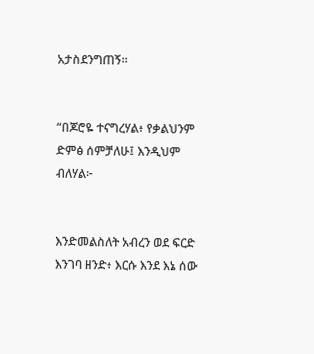አታስደንግጠኝ።


“በጆሮዬ ተናግረሃል፥ የቃልህንም ድምፅ ሰምቻለሁ፤ እንዲህም ብለሃል፦


እንድመልስለት አብረን ወደ ፍርድ እንገባ ዘንድ፥ እርሱ እንደ እኔ ሰው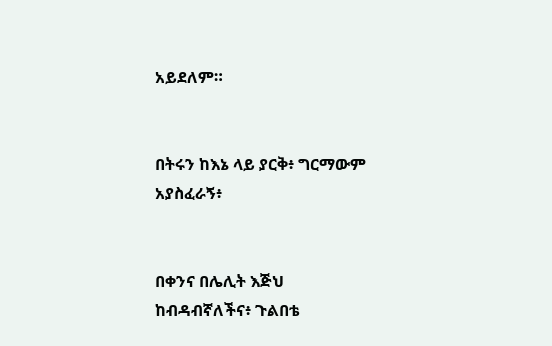አይደለም።


በትሩን ከእኔ ላይ ያርቅ፥ ግርማውም አያስፈራኝ፥


በቀንና በሌሊት እጅህ ከብዳብኛለችና፥ ጉልበቴ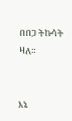በበጋ ትኩሳት ዛለ።


እኔ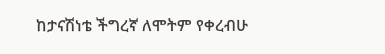ከታናሽነቴ ችግረኛ ለሞትም የቀረብሁ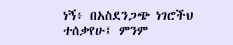ነኝ፥ በአስደንጋጭ ነገሮችህ ተሰቃየሁ፤ ምንም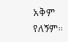አቅም የለኝም።